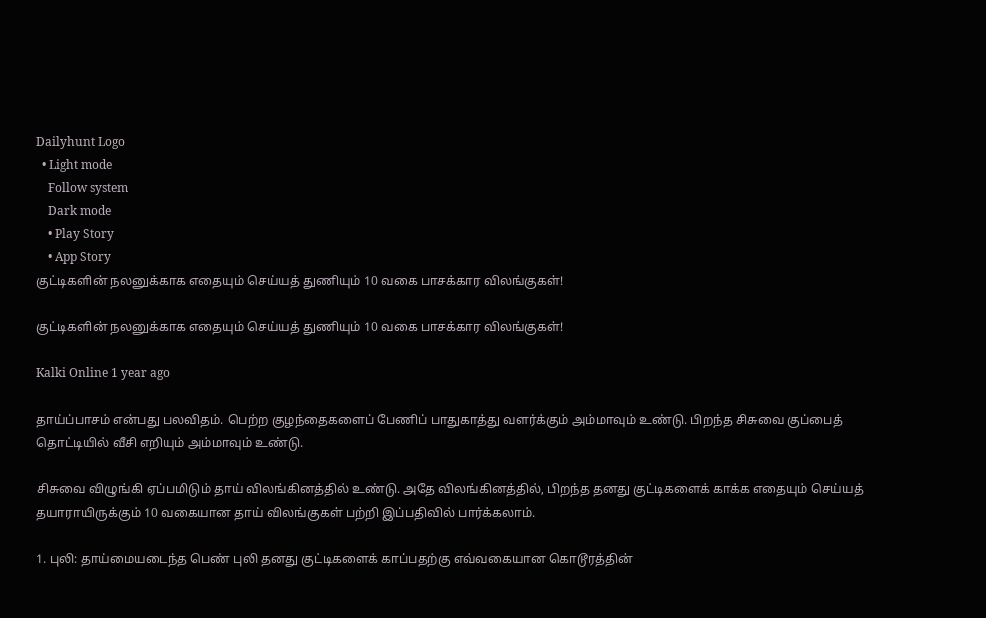Dailyhunt Logo
  • Light mode
    Follow system
    Dark mode
    • Play Story
    • App Story
குட்டிகளின் நலனுக்காக எதையும் செய்யத் துணியும் 10 வகை பாசக்கார விலங்குகள்!

குட்டிகளின் நலனுக்காக எதையும் செய்யத் துணியும் 10 வகை பாசக்கார விலங்குகள்!

Kalki Online 1 year ago

தாய்ப்பாசம் என்பது பலவிதம். பெற்ற குழந்தைகளைப் பேணிப் பாதுகாத்து வளர்க்கும் அம்மாவும் உண்டு. பிறந்த சிசுவை குப்பைத் தொட்டியில் வீசி எறியும் அம்மாவும் உண்டு.

சிசுவை விழுங்கி ஏப்பமிடும் தாய் விலங்கினத்தில் உண்டு. அதே விலங்கினத்தில், பிறந்த தனது குட்டிகளைக் காக்க எதையும் செய்யத் தயாராயிருக்கும் 10 வகையான தாய் விலங்குகள் பற்றி இப்பதிவில் பார்க்கலாம்.

1. புலி: தாய்மையடைந்த பெண் புலி தனது குட்டிகளைக் காப்பதற்கு எவ்வகையான கொடூரத்தின்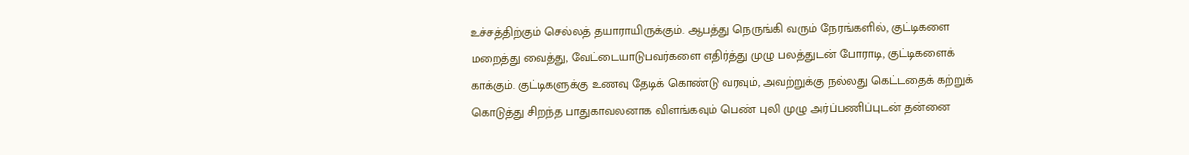உச்சத்திற்கும் செல்லத் தயாராயிருக்கும். ஆபத்து நெருங்கி வரும் நேரங்களில், குட்டிகளை மறைத்து வைத்து, வேட்டையாடுபவர்களை எதிர்த்து முழு பலத்துடன் போராடி, குட்டிகளைக் காக்கும். குட்டிகளுக்கு உணவு தேடிக் கொண்டு வரவும், அவற்றுக்கு நல்லது கெட்டதைக் கற்றுக் கொடுத்து சிறந்த பாதுகாவலனாக விளங்கவும் பெண் புலி முழு அர்ப்பணிப்புடன் தன்னை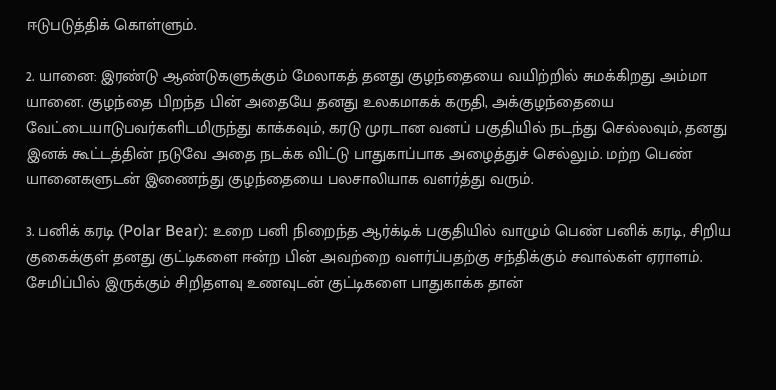ஈடுபடுத்திக் கொள்ளும்.

2. யானை: இரண்டு ஆண்டுகளுக்கும் மேலாகத் தனது குழந்தையை வயிற்றில் சுமக்கிறது அம்மா யானை. குழந்தை பிறந்த பின் அதையே தனது உலகமாகக் கருதி, அக்குழந்தையை வேட்டையாடுபவர்களிடமிருந்து காக்கவும், கரடு முரடான வனப் பகுதியில் நடந்து செல்லவும், தனது இனக் கூட்டத்தின் நடுவே அதை நடக்க விட்டு பாதுகாப்பாக அழைத்துச் செல்லும். மற்ற பெண் யானைகளுடன் இணைந்து குழந்தையை பலசாலியாக வளர்த்து வரும்.

3. பனிக் கரடி (Polar Bear): உறை பனி நிறைந்த ஆர்க்டிக் பகுதியில் வாழும் பெண் பனிக் கரடி, சிறிய குகைக்குள் தனது குட்டிகளை ஈன்ற பின் அவற்றை வளர்ப்பதற்கு சந்திக்கும் சவால்கள் ஏராளம். சேமிப்பில் இருக்கும் சிறிதளவு உணவுடன் குட்டிகளை பாதுகாக்க தான்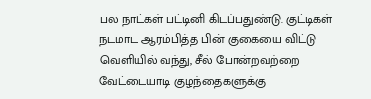பல நாட்கள் பட்டினி கிடப்பதுண்டு. குட்டிகள் நடமாட ஆரம்பித்த பின் குகையை விட்டு வெளியில் வந்து, சீல் போன்றவற்றை வேட்டையாடி குழந்தைகளுக்கு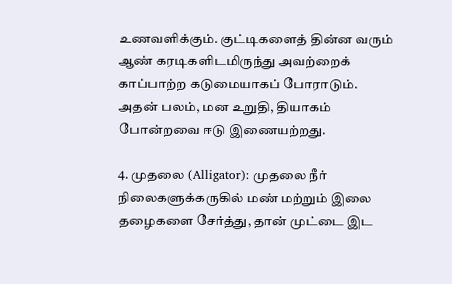உணவளிக்கும். குட்டிகளைத் தின்ன வரும் ஆண் கரடிகளிடமிருந்து அவற்றைக் காப்பாற்ற கடுமையாகப் போராடும். அதன் பலம், மன உறுதி, தியாகம் போன்றவை ஈடு இணையற்றது.

4. முதலை (Alligator): முதலை நீர் நிலைகளுக்கருகில் மண் மற்றும் இலை தழைகளை சேர்த்து, தான் முட்டை இட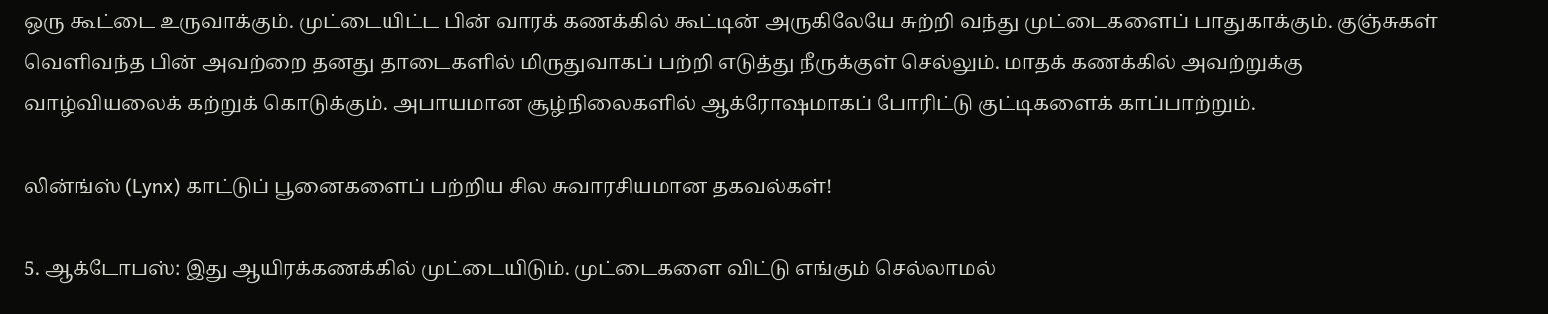ஒரு கூட்டை உருவாக்கும். முட்டையிட்ட பின் வாரக் கணக்கில் கூட்டின் அருகிலேயே சுற்றி வந்து முட்டைகளைப் பாதுகாக்கும். குஞ்சுகள் வெளிவந்த பின் அவற்றை தனது தாடைகளில் மிருதுவாகப் பற்றி எடுத்து நீருக்குள் செல்லும். மாதக் கணக்கில் அவற்றுக்கு வாழ்வியலைக் கற்றுக் கொடுக்கும். அபாயமான சூழ்நிலைகளில் ஆக்ரோஷமாகப் போரிட்டு குட்டிகளைக் காப்பாற்றும்.

லின்ங்ஸ் (Lynx) காட்டுப் பூனைகளைப் பற்றிய சில சுவாரசியமான தகவல்கள்!

5. ஆக்டோபஸ்: இது ஆயிரக்கணக்கில் முட்டையிடும். முட்டைகளை விட்டு எங்கும் செல்லாமல்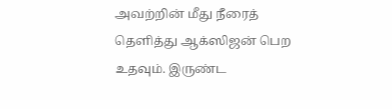அவற்றின் மீது நீரைத் தெளித்து ஆக்ஸிஜன் பெற உதவும். இருண்ட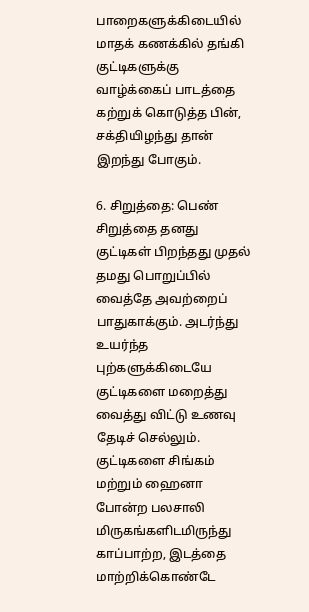பாறைகளுக்கிடையில் மாதக் கணக்கில் தங்கி குட்டிகளுக்கு வாழ்க்கைப் பாடத்தை கற்றுக் கொடுத்த பின், சக்தியிழந்து தான் இறந்து போகும்.

6. சிறுத்தை: பெண் சிறுத்தை தனது குட்டிகள் பிறந்தது முதல் தமது பொறுப்பில் வைத்தே அவற்றைப் பாதுகாக்கும். அடர்ந்து உயர்ந்த புற்களுக்கிடையே குட்டிகளை மறைத்து வைத்து விட்டு உணவு தேடிச் செல்லும். குட்டிகளை சிங்கம் மற்றும் ஹைனா போன்ற பலசாலி மிருகங்களிடமிருந்து காப்பாற்ற, இடத்தை மாற்றிக்கொண்டே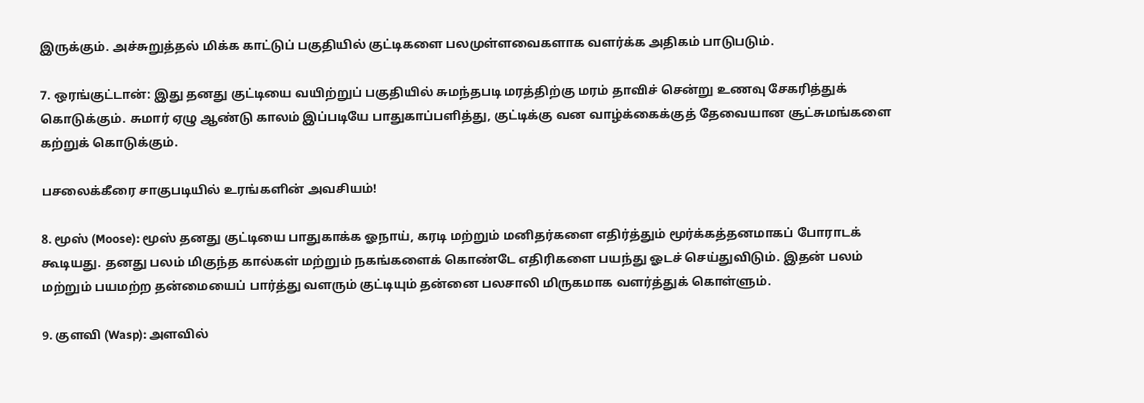இருக்கும். அச்சுறுத்தல் மிக்க காட்டுப் பகுதியில் குட்டிகளை பலமுள்ளவைகளாக வளர்க்க அதிகம் பாடுபடும்.

7. ஒரங்குட்டான்: இது தனது குட்டியை வயிற்றுப் பகுதியில் சுமந்தபடி மரத்திற்கு மரம் தாவிச் சென்று உணவு சேகரித்துக் கொடுக்கும். சுமார் ஏழு ஆண்டு காலம் இப்படியே பாதுகாப்பளித்து, குட்டிக்கு வன வாழ்க்கைக்குத் தேவையான சூட்சுமங்களை கற்றுக் கொடுக்கும்.

பசலைக்கீரை சாகுபடியில் உரங்களின் அவசியம்!

8. மூஸ் (Moose): மூஸ் தனது குட்டியை பாதுகாக்க ஓநாய், கரடி மற்றும் மனிதர்களை எதிர்த்தும் மூர்க்கத்தனமாகப் போராடக் கூடியது. தனது பலம் மிகுந்த கால்கள் மற்றும் நகங்களைக் கொண்டே எதிரிகளை பயந்து ஓடச் செய்துவிடும். இதன் பலம் மற்றும் பயமற்ற தன்மையைப் பார்த்து வளரும் குட்டியும் தன்னை பலசாலி மிருகமாக வளர்த்துக் கொள்ளும்.

9. குளவி (Wasp): அளவில்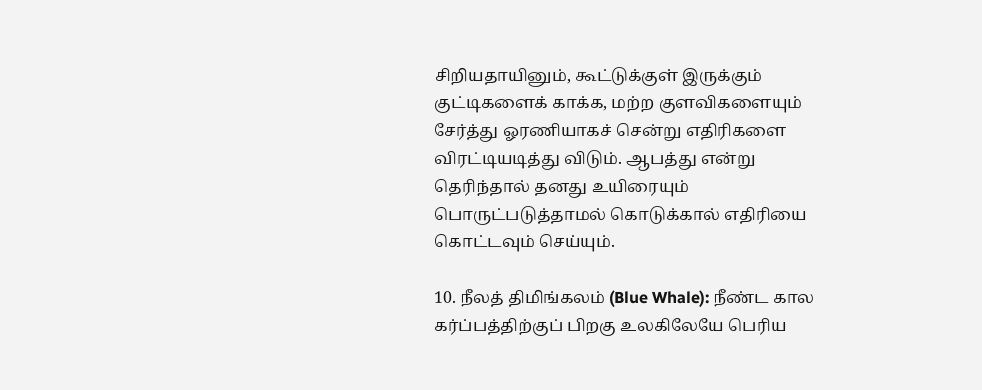சிறியதாயினும், கூட்டுக்குள் இருக்கும் குட்டிகளைக் காக்க, மற்ற குளவிகளையும் சேர்த்து ஓரணியாகச் சென்று எதிரிகளை விரட்டியடித்து விடும். ஆபத்து என்று தெரிந்தால் தனது உயிரையும் பொருட்படுத்தாமல் கொடுக்கால் எதிரியை கொட்டவும் செய்யும்.

10. நீலத் திமிங்கலம் (Blue Whale): நீண்ட கால கர்ப்பத்திற்குப் பிறகு உலகிலேயே பெரிய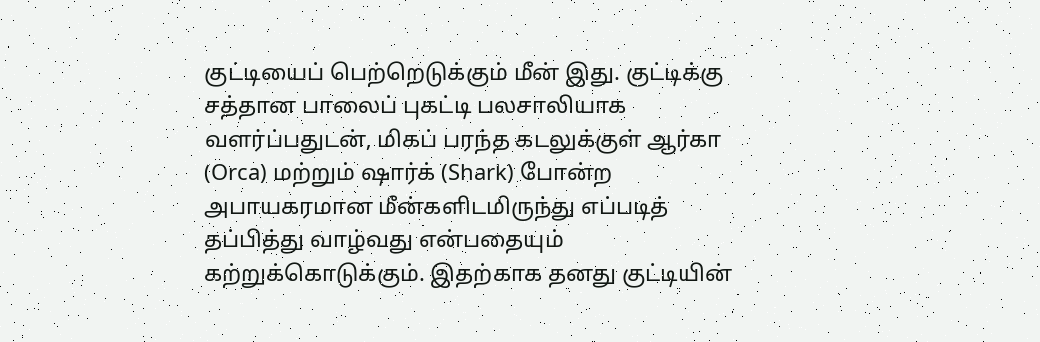குட்டியைப் பெற்றெடுக்கும் மீன் இது. குட்டிக்கு சத்தான பாலைப் புகட்டி பலசாலியாக வளர்ப்பதுடன், மிகப் பரந்த கடலுக்குள் ஆர்கா (Orca) மற்றும் ஷார்க் (Shark) போன்ற அபாயகரமான மீன்களிடமிருந்து எப்படித் தப்பித்து வாழ்வது என்பதையும் கற்றுக்கொடுக்கும். இதற்காக தனது குட்டியின்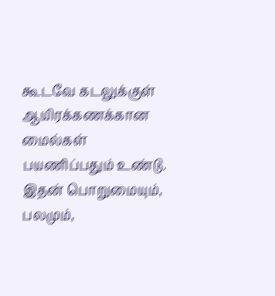கூடவே கடலுக்குள் ஆயிரக்கணக்கான மைல்கள் பயணிப்பதும் உண்டு. இதன் பொறுமையும், பலமும்,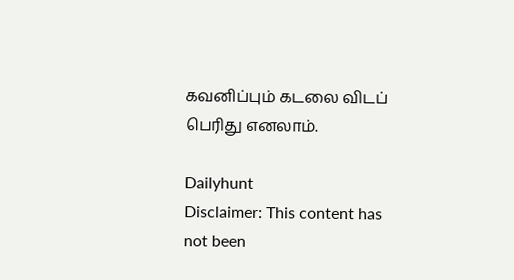கவனிப்பும் கடலை விடப் பெரிது எனலாம்.

Dailyhunt
Disclaimer: This content has not been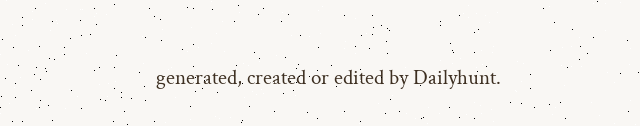generated, created or edited by Dailyhunt.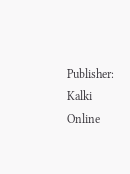Publisher: Kalki Online